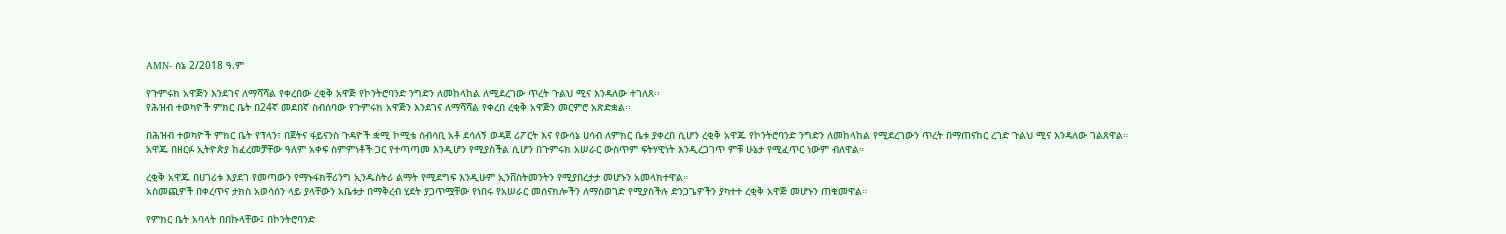AMN- ሰኔ 2/2018 ዓ.ም

የጉምሩክ አዋጅን እንደገና ለማሻሻል የቀረበው ረቂቅ አዋጅ የኮንትሮባንድ ንግድን ለመከላከል ለሚደረገው ጥረት ጉልህ ሚና እንዳለው ተገለጸ፡፡
የሕዝብ ተወካዮች ምክር ቤት በ24ኛ መደበኛ ስብሰባው የጉምሩክ አዋጅን እንደገና ለማሻሻል የቀረበ ረቂቅ አዋጅን መርምሮ አጽድቋል፡፡

በሕዝብ ተወካዮች ምክር ቤት የፕላን፣ በጀትና ፋይናንስ ጉዳዮች ቋሚ ኮሚቴ ሰብሳቢ አቶ ደሳለኝ ወዳጀ ሪፖርት እና የውሳኔ ሀሳብ ለምክር ቤቱ ያቀረበ ሲሆን ረቂቅ አዋጁ የኮንትሮባንድ ንግድን ለመከላከል የሚደረገውን ጥረት በማጠናከር ረገድ ጉልህ ሚና እንዳለው ገልጸዋል።
አዋጁ በዘርፉ ኢትዮጵያ ከፈረመቻቸው ዓለም አቀፍ ስምምነቶች ጋር የተጣጣመ እንዲሆን የሚያስችል ሲሆን በጉምሩክ አሠራር ውስጥም ፍትሃዊነት እንዲረጋገጥ ምቹ ሁኔታ የሚፈጥር ነውም ብለዋል።

ረቂቅ አዋጁ በሀገሪቱ እያደገ የመጣውን የማኑፋክቸሪንግ ኢንዱስትሪ ልማት የሚደግፍ እንዲሁም ኢንቨስትመንትን የሚያበረታታ መሆኑን አመላክተዋል።
አስመጪዎች በቀረጥና ታክስ አወሳሰን ላይ ያላቸውን አቤቱታ በማቅረብ ሂደት ያጋጥሟቸው የነበሩ የአሠራር መሰናክሎችን ለማስወገድ የሚያስችሉ ድንጋጌዎችን ያካተተ ረቂቅ አዋጅ መሆኑን ጠቁመዋል።

የምክር ቤት አባላት በበኩላቸው፤ በኮንትሮባንድ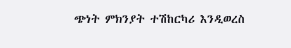ጭነት ምክንያት ተሽከርካሪ እንዲወረስ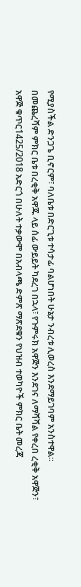የሚያስችል ድንጋጌ ቢኖርም፣ ባለቤቱ በድርጊቱ ተሳታፊ ባልሆነበት ሁኔታ ንብረቱ ሊወረስ እንደማይገባም አንስተዋል።
በመጨረሻም ምክር ቤቱ በረቂቅ አዋጁ ላይ ሰፊ ውይይት ካደረገ በኋላ፣ የጉምሩክ አዋጅን እንደገና ለማሻሻል የቀረበ ረቂቅ አዋጅን፣ አዋጅ ቁጥር1425/2018 አድርጎ በሁለት ተቃውሞ በአብላጫ ድምጽ ማጽደቁን የህዝብ ተወካዮች ምክር ቤት መረጃ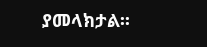ያመላክታል፡፡